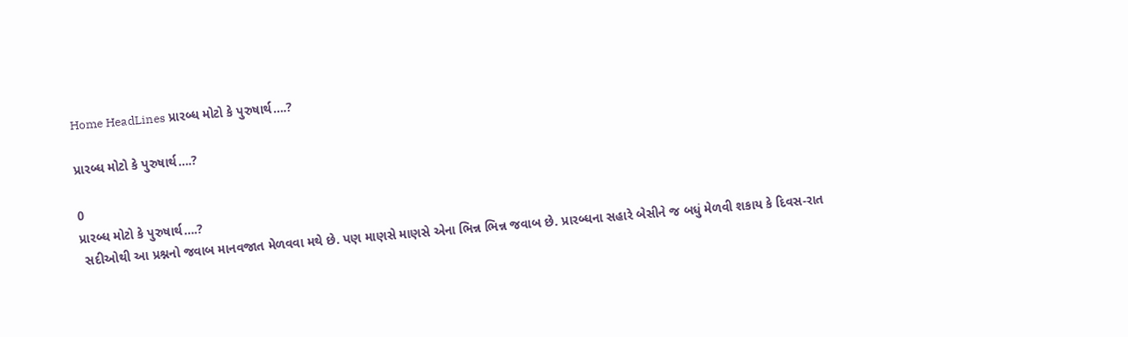Home HeadLines પ્રારબ્ધ મોટો કે પુરુષાર્થ….?

પ્રારબ્ધ મોટો કે પુરુષાર્થ….?

0
પ્રારબ્ધ મોટો કે પુરુષાર્થ….?
 સદીઓથી આ પ્રશ્નનો જવાબ માનવજાત મેળવવા મથે છે. પણ માણસે માણસે એના ભિન્ન ભિન્ન જવાબ છે. પ્રારબ્ધના સહારે બેસીને જ બધું મેળવી શકાય કે દિવસ-રાત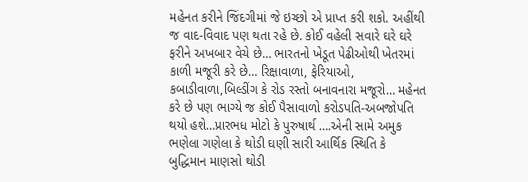મહેનત કરીને જિંદગીમાં જે ઇચ્છો એ પ્રાપ્ત કરી શકો. અહીંથી જ વાદ-વિવાદ પણ થતા રહે છે. કોઈ વહેલી સવારે ઘરે ઘરે ફરીને અખબાર વેચે છે… ભારતનો ખેડૂત પેઢીઓથી ખેતરમાં  કાળી મજૂરી કરે છે… રિક્ષાવાળા, ફેરિયાઓ, કબાડીવાળા,બિલ્ડીંગ કે રોડ રસ્તો બનાવનારા મજૂરો… મહેનત કરે છે પણ ભાગ્યે જ કોઈ પૈસાવાળો કરોડપતિ-અબજોપતિ થયો હશે…પ્રારભધ મોટો કે પુરુષાર્થ ….એની સામે અમુક ભણેલા ગણેલા કે થોડી ઘણી સારી આર્થિક સ્થિતિ કે બુદ્ધિમાન માણસો થોડી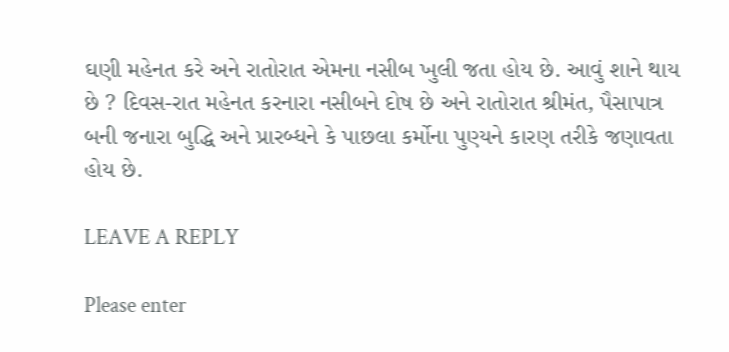ઘણી મહેનત કરે અને રાતોરાત એમના નસીબ ખુલી જતા હોય છે. આવું શાને થાય છે ? દિવસ-રાત મહેનત કરનારા નસીબને દોષ છે અને રાતોરાત શ્રીમંત, પૈસાપાત્ર બની જનારા બુદ્ધિ અને પ્રારબ્ધને કે પાછલા કર્મોના પુણ્યને કારણ તરીકે જણાવતા હોય છે.

LEAVE A REPLY

Please enter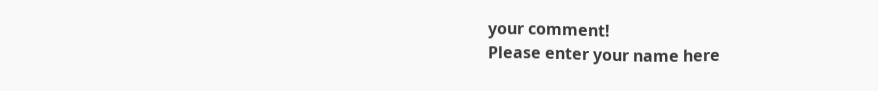your comment!
Please enter your name here